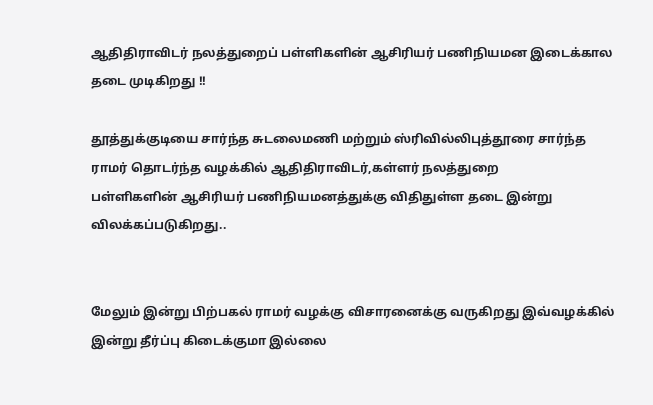ஆதிதிராவிடர் நலத்துறைப் பள்ளிகளின் ஆசிரியர் பணிநியமன இடைக்கால தடை முடிகிறது !!

தூத்துக்குடியை சார்ந்த சுடலைமணி மற்றும் ஸ்ரிவில்லிபுத்தூரை சார்ந்த ராமர் தொடர்ந்த வழக்கில் ஆதிதிராவிடர்,கள்ளர் நலத்துறை
பள்ளிகளின் ஆசிரியர் பணிநியமனத்துக்கு விதிதுள்ள தடை இன்று விலக்கப்படுகிறது..


மேலும் இன்று பிற்பகல் ராமர் வழக்கு விசாரனைக்கு வருகிறது இவ்வழக்கில் இன்று தீர்ப்பு கிடைக்குமா இல்லை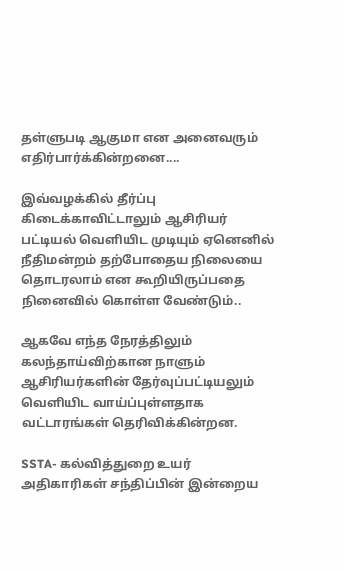தள்ளுபடி ஆகுமா என அனைவரும் எதிர்பார்க்கின்றனை....

இவ்வழக்கில் தீர்ப்பு கிடைக்காவிட்டாலும் ஆசிரியர் பட்டியல் வெளியிட முடியும் ஏனெனில் நீதிமன்றம் தற்போதைய நிலையை தொடரலாம் என கூறியிருப்பதை நினைவில் கொள்ள வேண்டும்..

ஆகவே எந்த நேரத்திலும் கலந்தாய்விற்கான நாளும் ஆசிரியர்களின் தேர்வுப்பட்டியலும் வெளியிட வாய்ப்புள்ளதாக வட்டாரங்கள் தெரிவிக்கின்றன.

SSTA- கல்வித்துறை உயர் அதிகாரிகள் சந்திப்பின் இன்றைய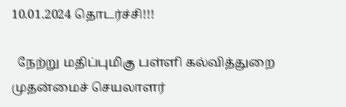10.01.2024 தொடர்ச்சி!!!

  நேற்று மதிப்புமிகு பள்ளி கல்வித்துறை முதன்மைச் செயலாளர்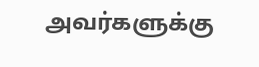அவர்களுக்கு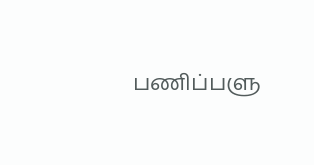பணிப்பளு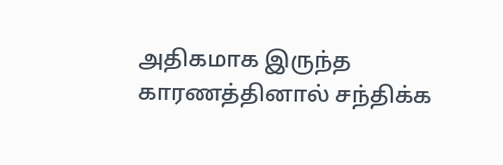அதிகமாக இருந்த காரணத்தினால் சந்திக்க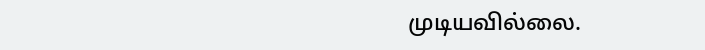முடியவில்லை.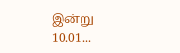இன்று 10.01...